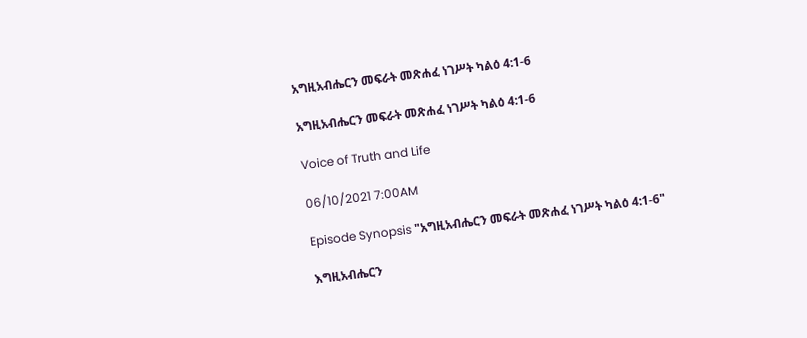አግዚአብሔርን መፍራት መጽሐፈ ነገሥት ካልዕ 4:1-6

አግዚአብሔርን መፍራት መጽሐፈ ነገሥት ካልዕ 4:1-6

Voice of Truth and Life

06/10/2021 7:00AM

Episode Synopsis "አግዚአብሔርን መፍራት መጽሐፈ ነገሥት ካልዕ 4:1-6"

እግዚአብሔርን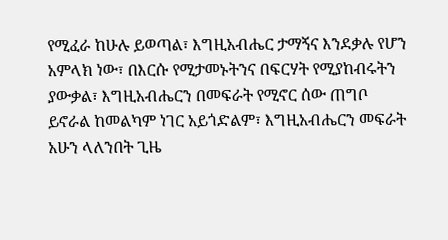የሚፈራ ከሁሉ ይወጣል፣ እግዚአብሔር ታማኝና እንደቃሉ የሆን አምላክ ነው፣ በእርሱ የሚታመኑትንና በፍርሃት የሚያከብሩትን ያውቃል፣ እግዚአብሔርን በመፍራት የሚኖር ሰው ጠግቦ ይኖራል ከመልካም ነገር አይጎድልም፣ እግዚአብሔርን መፍራት አሁን ላለንበት ጊዜ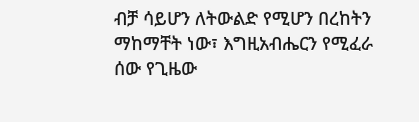ብቻ ሳይሆን ለትውልድ የሚሆን በረከትን ማከማቸት ነው፣ እግዚአብሔርን የሚፈራ ሰው የጊዜው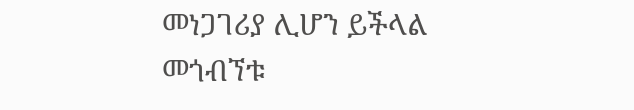መነጋገሪያ ሊሆን ይችላል መጎብኘቱ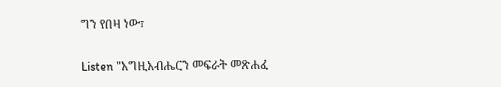ግን የበዛ ነው፣

Listen "አግዚአብሔርን መፍራት መጽሐፈ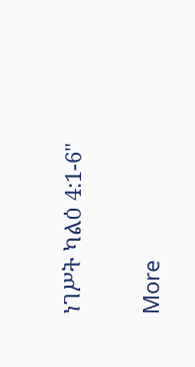ነገሥት ካልዕ 4:1-6"

More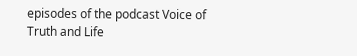episodes of the podcast Voice of Truth and Life